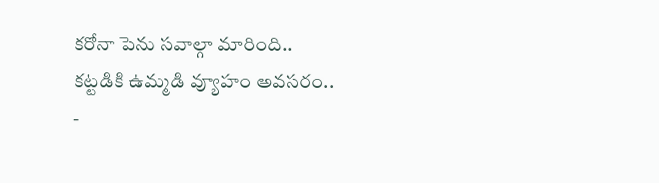కరోనా పెను సవాల్గా మారింది.. కట్టడికి ఉమ్మడి వ్యూహం అవసరం..
-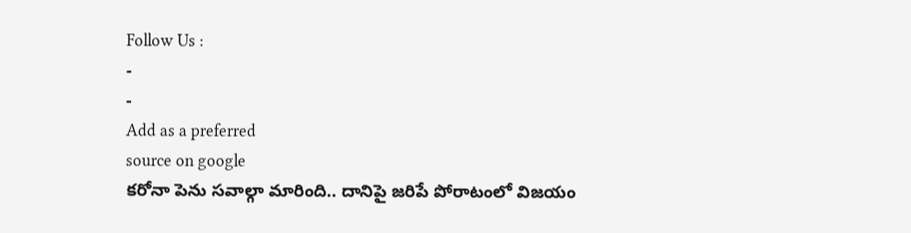Follow Us :
-
-
Add as a preferred
source on google
కరోనా పెను సవాల్గా మారింది.. దానిపై జరిపే పోరాటంలో విజయం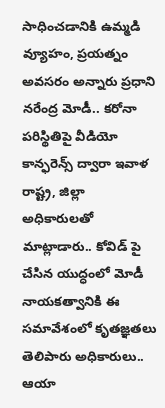సాధించడానికి ఉమ్మడి వ్యూహం, ప్రయత్నం అవసరం అన్నారు ప్రధాని నరేంద్ర మోడీ.. కరోనా పరిస్థితిపై వీడియో కాన్ఫరెన్స్ ద్వారా ఇవాళ రాష్ట్ర, జిల్లా అధికారులతో మాట్లాడారు.. కోవిడ్ పై చేసిన యుద్ధంలో మోడీ నాయకత్వానికి ఈ సమావేశంలో కృతజ్ఞతలు తెలిపారు అధికారులు.. ఆయా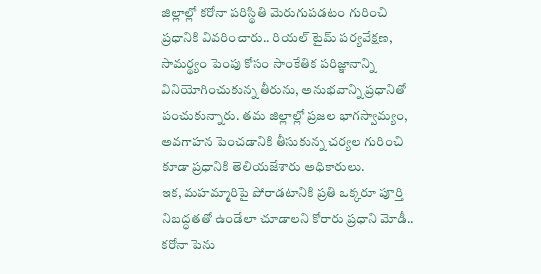జిల్లాల్లో కరోనా పరిస్థితి మెరుగుపడటం గురించి ప్రధానికి వివరించారు.. రియల్ టైమ్ పర్యవేక్షణ, సామర్థ్యం పెంపు కోసం సాంకేతిక పరిజ్ఞానాన్ని వినియోగించుకున్న తీరును, అనుభవాన్ని ప్రధానితో పంచుకున్నారు. తమ జిల్లాల్లో ప్రజల భాగస్వామ్యం, అవగాహన పెంచడానికి తీసుకున్న చర్యల గురించి కూడా ప్రధానికి తెలియజేశారు అధికారులు.
ఇక, మహమ్మారిపై పోరాడటానికి ప్రతి ఒక్కరూ పూర్తి నిబద్ధతతో ఉండేలా చూడాలని కోరారు ప్రధాని మోడీ.. కరోనా పెను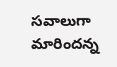సవాలుగా మారిందన్న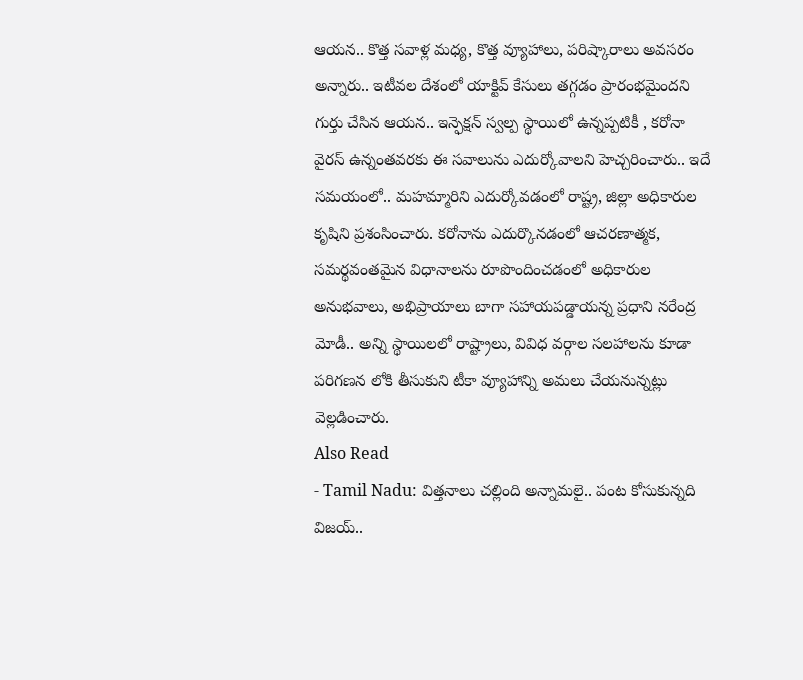ఆయన.. కొత్త సవాళ్ల మధ్య, కొత్త వ్యూహాలు, పరిష్కారాలు అవసరం అన్నారు.. ఇటీవల దేశంలో యాక్టివ్ కేసులు తగ్గడం ప్రారంభమైందని గుర్తు చేసిన ఆయన.. ఇన్ఫెక్షన్ స్వల్ప స్థాయిలో ఉన్నప్పటికీ , కరోనా వైరస్ ఉన్నంతవరకు ఈ సవాలును ఎదుర్కోవాలని హెచ్చరించారు.. ఇదే సమయంలో.. మహమ్మారిని ఎదుర్కోవడంలో రాష్ట్ర, జిల్లా అధికారుల కృషిని ప్రశంసించారు. కరోనాను ఎదుర్కొనడంలో ఆచరణాత్మక, సమర్థవంతమైన విధానాలను రూపొందించడంలో అధికారుల అనుభవాలు, అభిప్రాయాలు బాగా సహాయపడ్డాయన్న ప్రధాని నరేంద్ర మోడీ.. అన్ని స్థాయిలలో రాష్ట్రాలు, వివిధ వర్గాల సలహాలను కూడా పరిగణన లోకి తీసుకుని టీకా వ్యూహాన్ని అమలు చేయనున్నట్లు వెల్లడించారు.
Also Read
- Tamil Nadu: విత్తనాలు చల్లింది అన్నామలై.. పంట కోసుకున్నది విజయ్..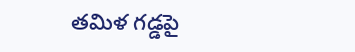తమిళ గడ్డపై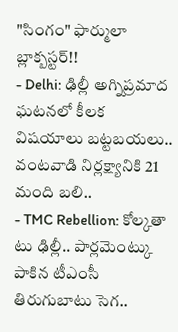"సింగం" ఫార్ములా బ్లాక్బస్టర్!!
- Delhi: ఢిల్లీ అగ్నిప్రమాద ఘటనలో కీలక విషయాలు బట్టబయలు.. వంటవాడి నిర్లక్ష్యానికి 21 మంది బలి..
- TMC Rebellion: కోల్కతా టు ఢిల్లీ.. పార్లమెంట్కు పాకిన టీఎంసీ తిరుగుబాటు సెగ..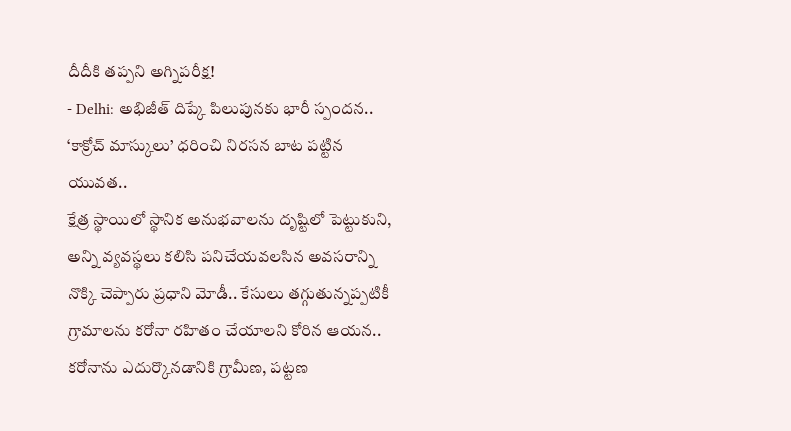దీదీకి తప్పని అగ్నిపరీక్ష!
- Delhi: అభిజీత్ దిప్కే పిలుపునకు భారీ స్పందన.. ‘కాక్రోచ్ మాస్కులు’ ధరించి నిరసన బాట పట్టిన యువత..
క్షేత్ర స్థాయిలో స్థానిక అనుభవాలను దృష్టిలో పెట్టుకుని, అన్ని వ్యవస్థలు కలిసి పనిచేయవలసిన అవసరాన్ని నొక్కి చెప్పారు ప్రధాని మోడీ.. కేసులు తగ్గుతున్నప్పటికీ గ్రామాలను కరోనా రహితం చేయాలని కోరిన ఆయన.. కరోనాను ఎదుర్కొనడానికి గ్రామీణ, పట్టణ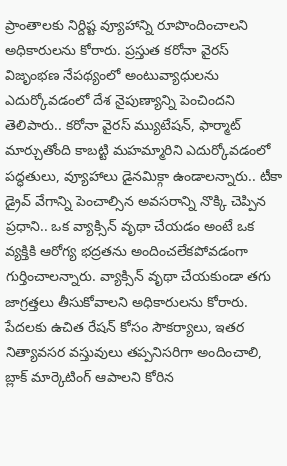ప్రాంతాలకు నిర్దిష్ట వ్యూహాన్ని రూపొందించాలని అధికారులను కోరారు. ప్రస్తుత కరోనా వైరస్ విజృంభణ నేపథ్యంలో అంటువ్యాధులను ఎదుర్కోవడంలో దేశ నైపుణ్యాన్ని పెంచిందని తెలిపారు.. కరోనా వైరస్ మ్యుటేషన్, ఫార్మాట్ మార్చుతోంది కాబట్టి మహమ్మారిని ఎదుర్కోవడంలో పద్ధతులు, వ్యూహాలు డైనమిక్గా ఉండాలన్నారు.. టీకా డ్రైవ్ వేగాన్ని పెంచాల్సిన అవసరాన్ని నొక్కి చెప్పిన ప్రధాని.. ఒక వ్యాక్సిన్ వృథా చేయడం అంటే ఒక వ్యక్తికి ఆరోగ్య భద్రతను అందించలేకపోవడంగా గుర్తించాలన్నారు. వ్యాక్సిన్ వృథా చేయకుండా తగు జాగ్రత్తలు తీసుకోవాలని అధికారులను కోరారు. పేదలకు ఉచిత రేషన్ కోసం సౌకర్యాలు, ఇతర నిత్యావసర వస్తువులు తప్పనిసరిగా అందించాలి, బ్లాక్ మార్కెటింగ్ ఆపాలని కోరిన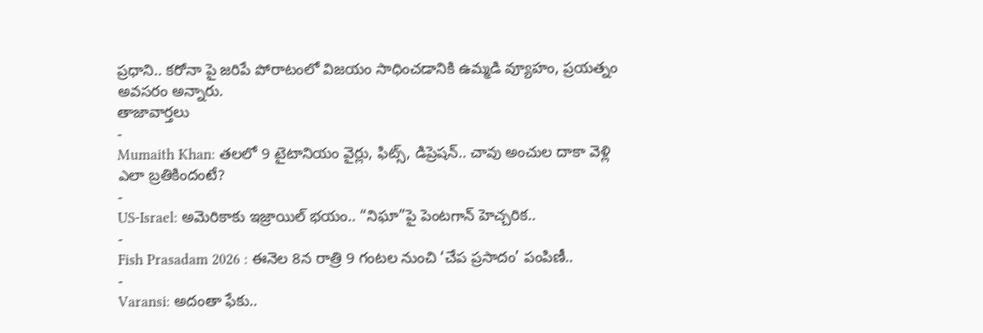ప్రధాని.. కరోనా పై జరిపే పోరాటంలో విజయం సాధించడానికి ఉమ్మడి వ్యూహం, ప్రయత్నం అవసరం అన్నారు.
తాజావార్తలు
-
Mumaith Khan: తలలో 9 టైటానియం వైర్లు, ఫిట్స్, డిప్రెషన్.. చావు అంచుల దాకా వెళ్లి ఎలా బ్రతికిందంటే?
-
US-Israel: అమెరికాకు ఇజ్రాయిల్ భయం.. “నిఘా”పై పెంటగాన్ హెచ్చరిక..
-
Fish Prasadam 2026 : ఈనెల 8న రాత్రి 9 గంటల నుంచి ‘చేప ప్రసాదం’ పంపిణీ..
-
Varansi: అదంతా ఫేకు..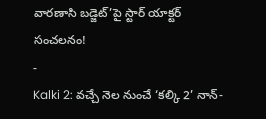వారణాసి బడ్జెట్’పై స్టార్ యాక్టర్ సంచలనం!
-
Kalki 2: వచ్చే నెల నుంచే ‘కల్కి 2’ నాన్-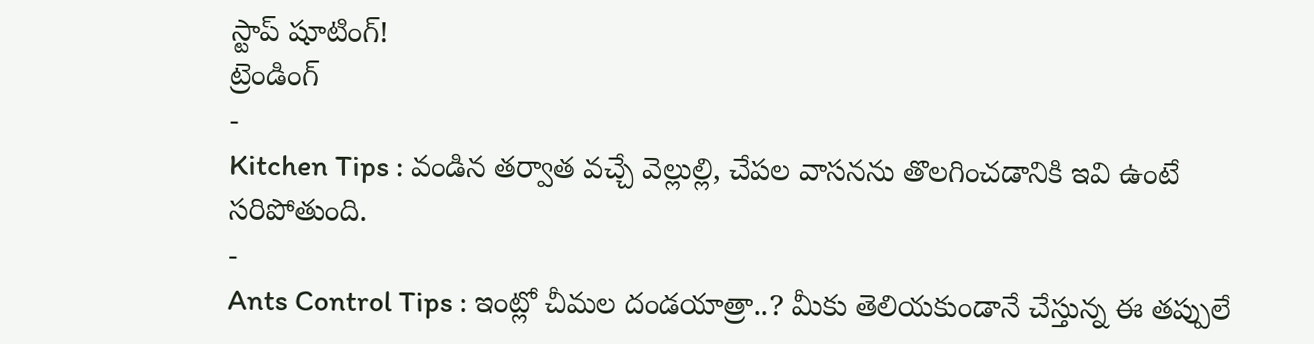స్టాప్ షూటింగ్!
ట్రెండింగ్
-
Kitchen Tips : వండిన తర్వాత వచ్చే వెల్లుల్లి, చేపల వాసనను తొలగించడానికి ఇవి ఉంటే సరిపోతుంది.
-
Ants Control Tips : ఇంట్లో చీమల దండయాత్రా..? మీకు తెలియకుండానే చేస్తున్న ఈ తప్పులే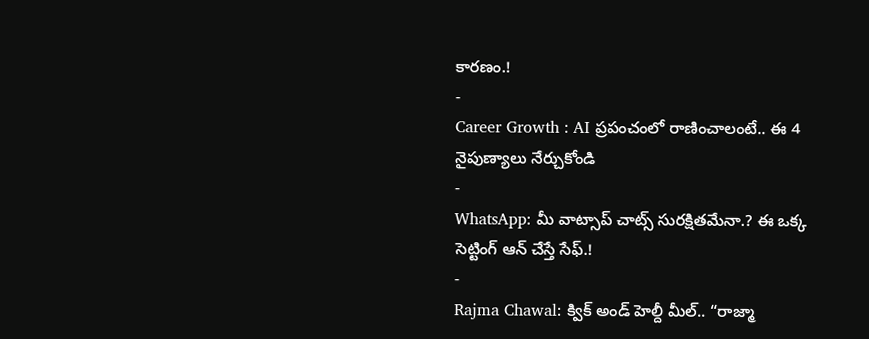కారణం.!
-
Career Growth : AI ప్రపంచంలో రాణించాలంటే.. ఈ 4 నైపుణ్యాలు నేర్చుకోండి
-
WhatsApp: మీ వాట్సాప్ చాట్స్ సురక్షితమేనా.? ఈ ఒక్క సెట్టింగ్ ఆన్ చేస్తే సేఫ్.!
-
Rajma Chawal: క్విక్ అండ్ హెల్దీ మీల్.. “రాజ్మా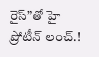రైస్”తో హై ప్రోటీన్ లంచ్.!